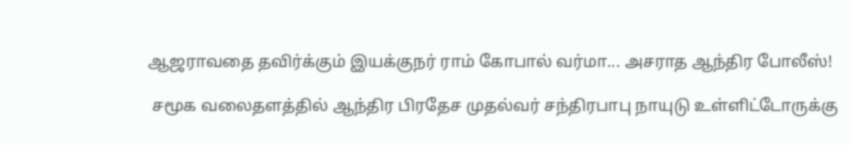ஆஜராவதை தவிர்க்கும் இயக்குநர் ராம் கோபால் வர்மா... அசராத ஆந்திர போலீஸ்!

 சமூக வலைதளத்தில் ஆந்திர பிரதேச முதல்வர் சந்திரபாபு நாயுடு உள்ளிட்டோருக்கு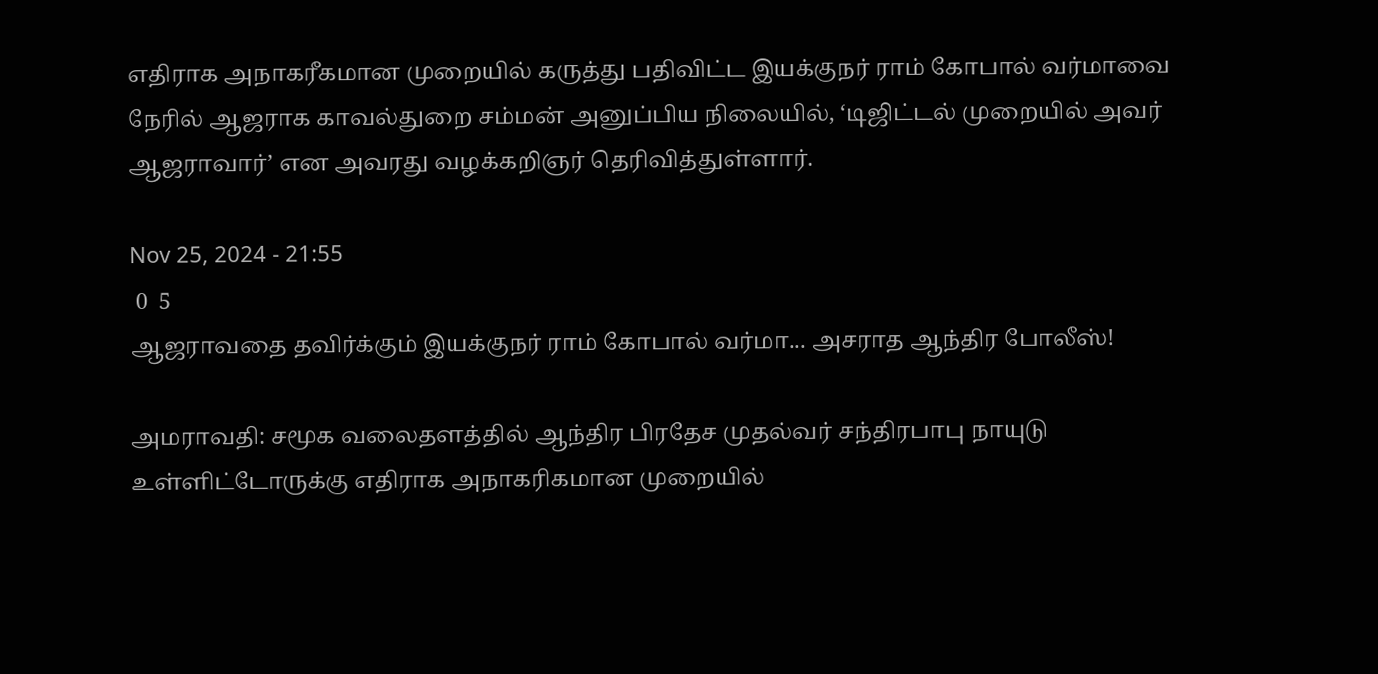எதிராக அநாகரீகமான முறையில் கருத்து பதிவிட்ட இயக்குநர் ராம் கோபால் வர்மாவை நேரில் ஆஜராக காவல்துறை சம்மன் அனுப்பிய நிலையில், ‘டிஜிட்டல் முறையில் அவர் ஆஜராவார்’ என அவரது வழக்கறிஞர் தெரிவித்துள்ளார்.

Nov 25, 2024 - 21:55
 0  5
ஆஜராவதை தவிர்க்கும் இயக்குநர் ராம் கோபால் வர்மா... அசராத ஆந்திர போலீஸ்!

அமராவதி: சமூக வலைதளத்தில் ஆந்திர பிரதேச முதல்வர் சந்திரபாபு நாயுடு உள்ளிட்டோருக்கு எதிராக அநாகரிகமான முறையில்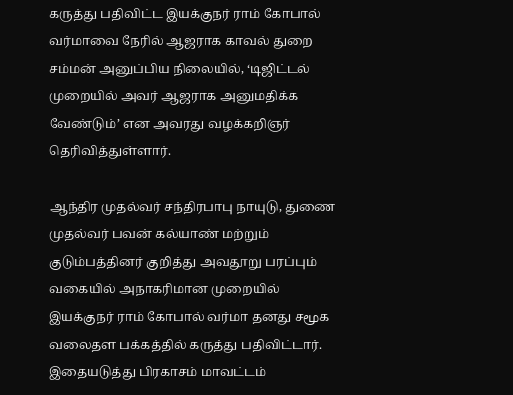கருத்து பதிவிட்ட இயக்குநர் ராம் கோபால் வர்மாவை நேரில் ஆஜராக காவல் துறை சம்மன் அனுப்பிய நிலையில், ‘டிஜிட்டல் முறையில் அவர் ஆஜராக அனுமதிக்க வேண்டும்’ என அவரது வழக்கறிஞர் தெரிவித்துள்ளார்.

ஆந்திர முதல்வர் சந்திரபாபு நாயுடு, துணை முதல்வர் பவன் கல்யாண் மற்றும் குடும்பத்தினர் குறித்து அவதூறு பரப்பும் வகையில் அநாகரிமான முறையில் இயக்குநர் ராம் கோபால் வர்மா தனது சமூக வலைதள பக்கத்தில் கருத்து பதிவிட்டார். இதையடுத்து பிரகாசம் மாவட்டம்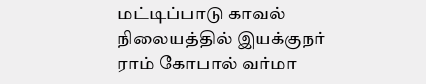மட்டிப்பாடு காவல் நிலையத்தில் இயக்குநர் ராம் கோபால் வர்மா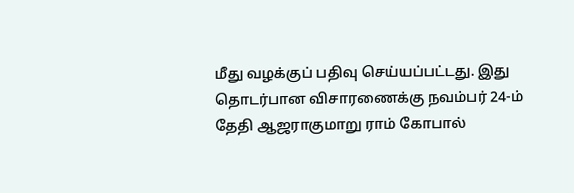மீது வழக்குப் பதிவு செய்யப்பட்டது. இது தொடர்பான விசாரணைக்கு நவம்பர் 24-ம் தேதி ஆஜராகுமாறு ராம் கோபால்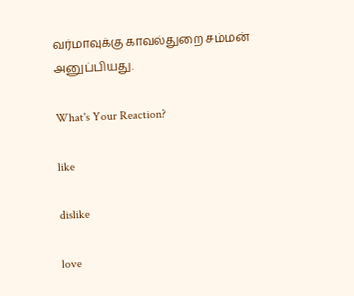வர்மாவுக்கு காவல்துறை சம்மன் அனுப்பியது.

What's Your Reaction?

like

dislike

love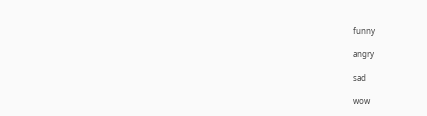funny

angry

sad

wow